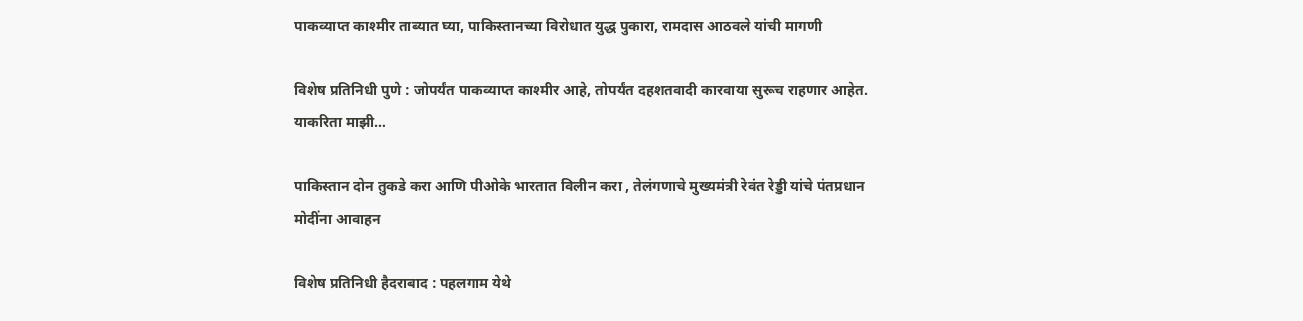पाकव्याप्त काश्मीर ताब्यात घ्या, पाकिस्तानच्या विरोधात युद्ध पुकारा, रामदास आठवले यांची मागणी

विशेष प्रतिनिधी पुणे : जोपर्यंत पाकव्याप्त काश्मीर आहे, तोपर्यंत दहशतवादी कारवाया सुरूच राहणार आहेत. याकरिता माझी…

पाकिस्तान दोन तुकडे करा आणि पीओके भारतात विलीन करा , तेलंगणाचे मुख्यमंत्री रेवंत रेड्डी यांचे पंतप्रधान मोदींना आवाहन

विशेष प्रतिनिधी हैदराबाद : पहलगाम येथे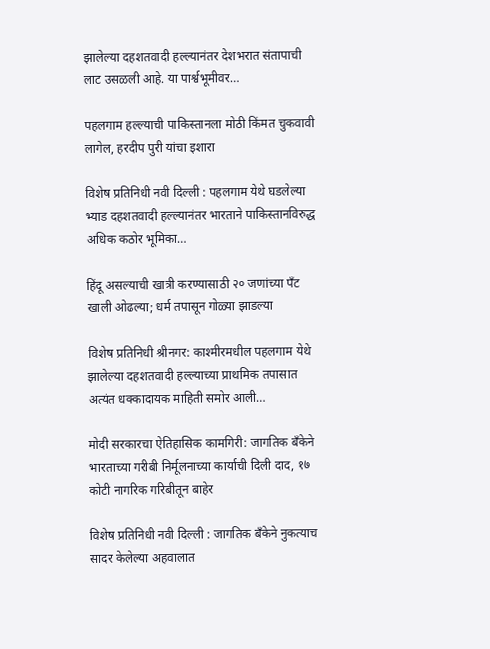झालेल्या दहशतवादी हल्ल्यानंतर देशभरात संतापाची लाट उसळली आहे. या पार्श्वभूमीवर…

पहलगाम हल्ल्याची पाकिस्तानला मोठी किंमत चुकवावी लागेल, हरदीप पुरी यांचा इशारा

विशेष प्रतिनिधी नवी दिल्ली : पहलगाम येथे घडलेल्या भ्याड दहशतवादी हल्ल्यानंतर भारताने पाकिस्तानविरुद्ध अधिक कठोर भूमिका…

हिंदू असल्याची खात्री करण्यासाठी २० जणांच्या पँट खाली ओढल्या; धर्म तपासून गोळ्या झाडल्या

विशेष प्रतिनिधी श्रीनगर: काश्मीरमधील पहलगाम येथे झालेल्या दहशतवादी हल्ल्याच्या प्राथमिक तपासात अत्यंत धक्कादायक माहिती समोर आली…

मोदी सरकारचा ऐतिहासिक कामगिरी: जागतिक बँकेने भारताच्या गरीबी निर्मूलनाच्या कार्याची दिली दाद, १७ कोटी नागरिक गरिबीतून बाहेर

विशेष प्रतिनिधी नवी दिल्ली : जागतिक बँकेने नुकत्याच सादर केलेल्या अहवालात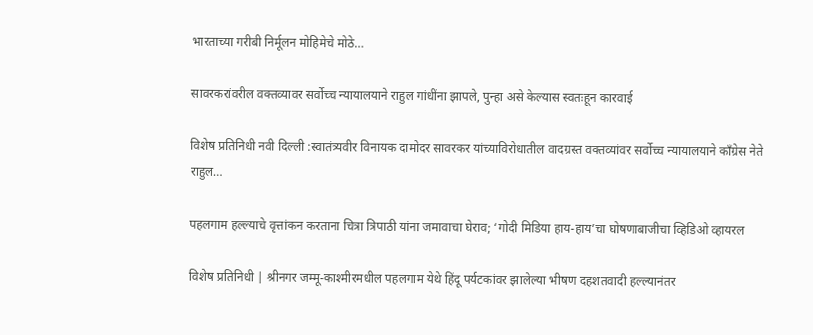भारताच्या गरीबी निर्मूलन मोहिमेचे मोठे…

सावरकरांवरील वक्तव्यावर सर्वोच्च न्यायालयाने राहुल गांधींना झापले, पुन्हा असे केल्यास स्वतःहून कारवाई

विशेष प्रतिनिधी नवी दिल्ली :स्वातंत्र्यवीर विनायक दामोदर सावरकर यांच्याविरोधातील वादग्रस्त वक्तव्यांवर सर्वोच्च न्यायालयाने काँग्रेस नेते राहुल…

पहलगाम हल्ल्याचे वृत्तांकन करताना चित्रा त्रिपाठी यांना जमावाचा घेराव; ‘गोदी मिडिया हाय-हाय’चा घोषणाबाजीचा व्हिडिओ व्हायरल

विशेष प्रतिनिधी | श्रीनगर जम्मू-काश्मीरमधील पहलगाम येथे हिंदू पर्यटकांवर झालेल्या भीषण दहशतवादी हल्ल्यानंतर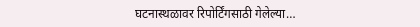घटनास्थळावर रिपोर्टिंगसाठी गेलेल्या…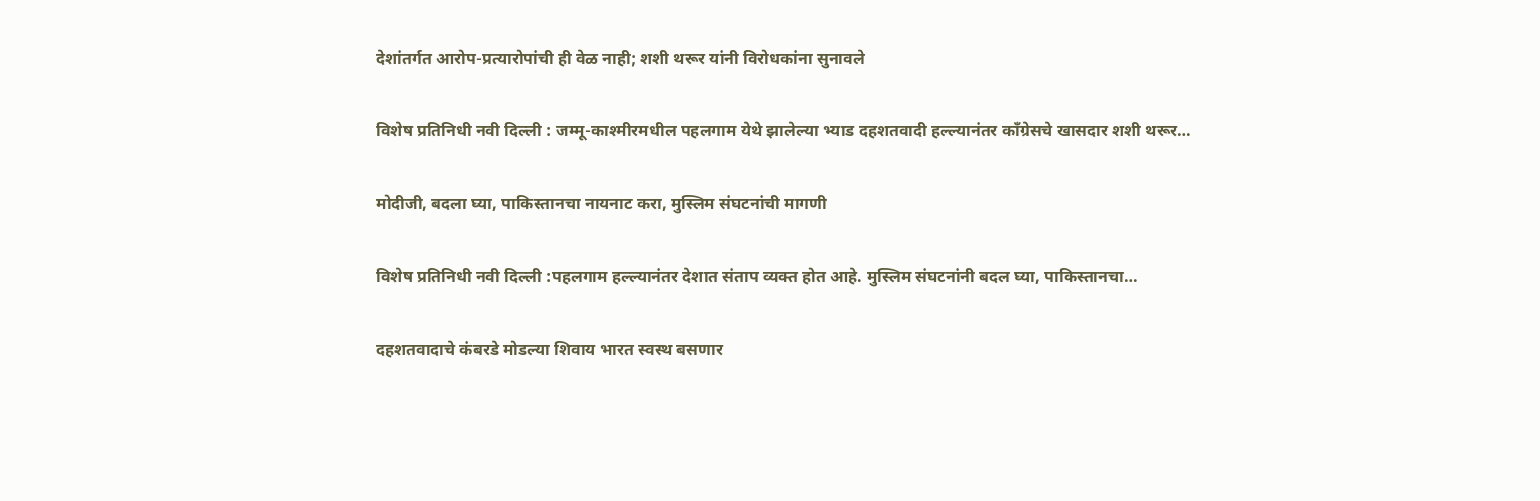देशांतर्गत आरोप-प्रत्यारोपांची ही वेळ नाही; शशी थरूर यांनी विरोधकांना सुनावले

विशेष प्रतिनिधी नवी दिल्ली : जम्मू-काश्मीरमधील पहलगाम येथे झालेल्या भ्याड दहशतवादी हल्ल्यानंतर काँग्रेसचे खासदार शशी थरूर…

मोदीजी, बदला घ्या, पाकिस्तानचा नायनाट करा, मुस्लिम संघटनांची मागणी

विशेष प्रतिनिधी नवी दिल्ली :पहलगाम हल्ल्यानंतर देशात संताप व्यक्त होत आहे. मुस्लिम संघटनांनी बदल घ्या, पाकिस्तानचा…

दहशतवादाचे कंबरडे मोडल्या शिवाय भारत स्वस्थ बसणार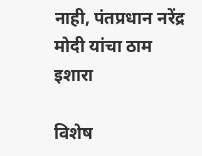नाही, पंतप्रधान नरेंद्र मोदी यांचा ठाम इशारा

विशेष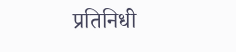प्रतिनिधी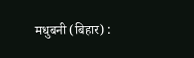मधुबनी (बिहार) :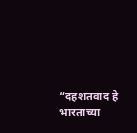“दहशतवाद हे भारताच्या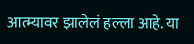आत्म्यावर झालेलं हल्ला आहे. या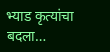भ्याड कृत्यांचा बदला…